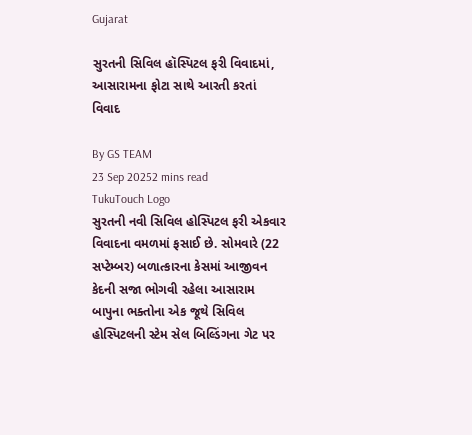Gujarat

સુરતની સિવિલ હૉસ્પિટલ ફરી વિવાદમાં, આસારામના ફોટા સાથે આરતી કરતાં વિવાદ

By GS TEAM
23 Sep 20252 mins read
TukuTouch Logo
સુરતની નવી સિવિલ હોસ્પિટલ ફરી એકવાર વિવાદના વમળમાં ફસાઈ છે. સોમવારે (22 સપ્ટેમ્બર) બળાત્કારના કેસમાં આજીવન કેદની સજા ભોગવી રહેલા આસારામ બાપુના ભક્તોના એક જૂથે સિવિલ હોસ્પિટલની સ્ટેમ સેલ બિલ્ડિંગના ગેટ પર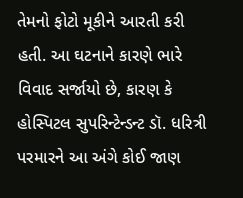તેમનો ફોટો મૂકીને આરતી કરી હતી. આ ઘટનાને કારણે ભારે વિવાદ સર્જાયો છે, કારણ કે હોસ્પિટલ સુપરિન્ટેન્ડન્ટ ડૉ. ધરિત્રી પરમારને આ અંગે કોઈ જાણ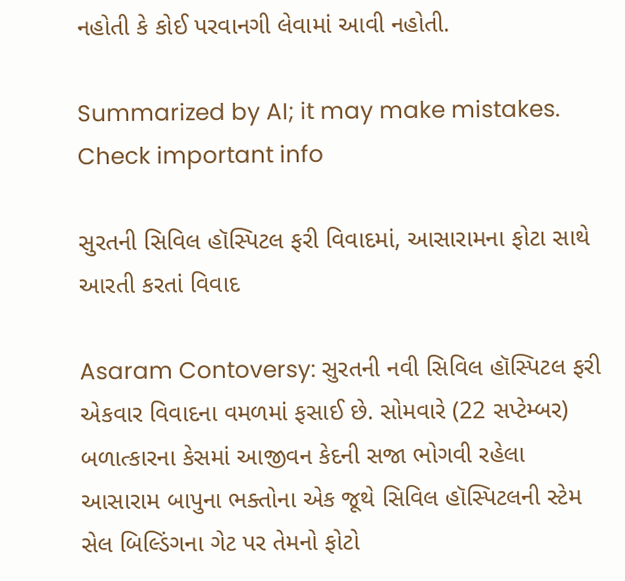નહોતી કે કોઈ પરવાનગી લેવામાં આવી નહોતી.

Summarized by AI; it may make mistakes. Check important info

સુરતની સિવિલ હૉસ્પિટલ ફરી વિવાદમાં, આસારામના ફોટા સાથે આરતી કરતાં વિવાદ

Asaram Contoversy: સુરતની નવી સિવિલ હૉસ્પિટલ ફરી એકવાર વિવાદના વમળમાં ફસાઈ છે. સોમવારે (22 સપ્ટેમ્બર) બળાત્કારના કેસમાં આજીવન કેદની સજા ભોગવી રહેલા આસારામ બાપુના ભક્તોના એક જૂથે સિવિલ હૉસ્પિટલની સ્ટેમ સેલ બિલ્ડિંગના ગેટ પર તેમનો ફોટો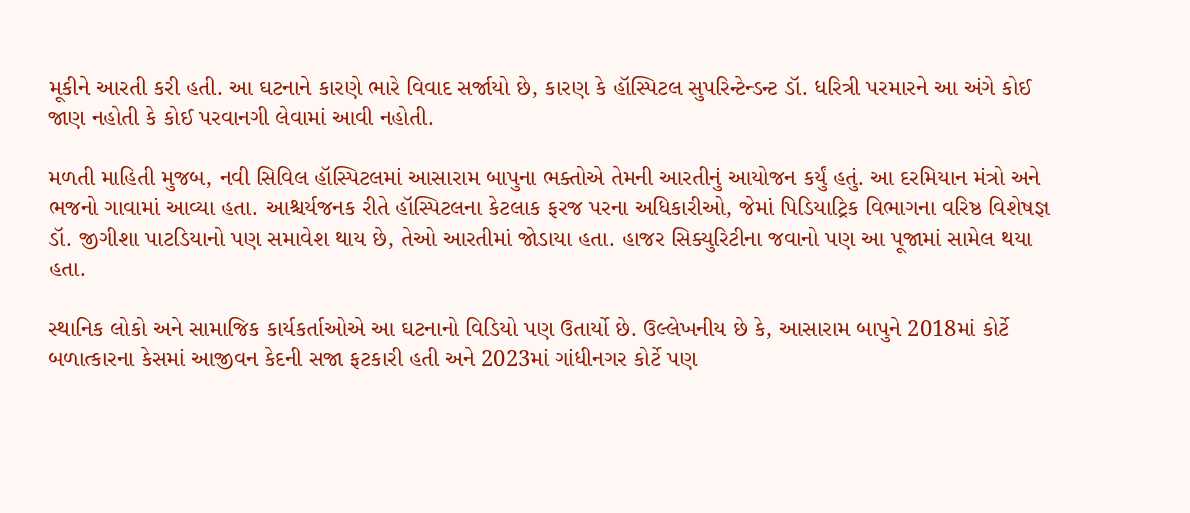મૂકીને આરતી કરી હતી. આ ઘટનાને કારણે ભારે વિવાદ સર્જાયો છે, કારણ કે હૉસ્પિટલ સુપરિન્ટેન્ડન્ટ ડૉ. ધરિત્રી પરમારને આ અંગે કોઈ જાણ નહોતી કે કોઈ પરવાનગી લેવામાં આવી નહોતી.

મળતી માહિતી મુજબ, નવી સિવિલ હૉસ્પિટલમાં આસારામ બાપુના ભક્તોએ તેમની આરતીનું આયોજન કર્યું હતું. આ દરમિયાન મંત્રો અને ભજનો ગાવામાં આવ્યા હતા. આશ્ચર્યજનક રીતે હૉસ્પિટલના કેટલાક ફરજ પરના અધિકારીઓ, જેમાં પિડિયાટ્રિક વિભાગના વરિષ્ઠ વિશેષજ્ઞ ડૉ. જીગીશા પાટડિયાનો પણ સમાવેશ થાય છે, તેઓ આરતીમાં જોડાયા હતા. હાજર સિક્યુરિટીના જવાનો પણ આ પૂજામાં સામેલ થયા હતા.

સ્થાનિક લોકો અને સામાજિક કાર્યકર્તાઓએ આ ઘટનાનો વિડિયો પણ ઉતાર્યો છે. ઉલ્લેખનીય છે કે, આસારામ બાપુને 2018માં કોર્ટે બળાત્કારના કેસમાં આજીવન કેદની સજા ફટકારી હતી અને 2023માં ગાંધીનગર કોર્ટે પણ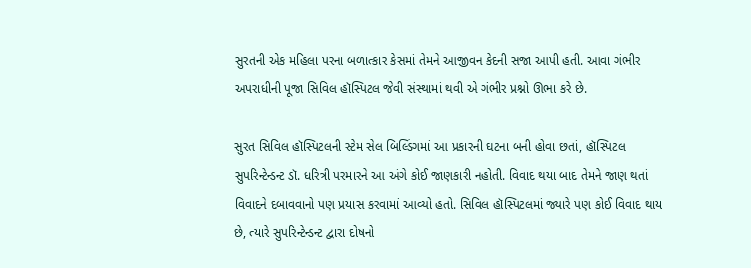સુરતની એક મહિલા પરના બળાત્કાર કેસમાં તેમને આજીવન કેદની સજા આપી હતી. આવા ગંભીર અપરાધીની પૂજા સિવિલ હૉસ્પિટલ જેવી સંસ્થામાં થવી એ ગંભીર પ્રશ્નો ઊભા કરે છે.

સુરત સિવિલ હૉસ્પિટલની સ્ટેમ સેલ બિલ્ડિંગમાં આ પ્રકારની ઘટના બની હોવા છતાં, હૉસ્પિટલ સુપરિન્ટેન્ડન્ટ ડૉ. ધરિત્રી પરમારને આ અંગે કોઈ જાણકારી નહોતી. વિવાદ થયા બાદ તેમને જાણ થતાં વિવાદને દબાવવાનો પણ પ્રયાસ કરવામાં આવ્યો હતો. સિવિલ હૉસ્પિટલમાં જ્યારે પણ કોઈ વિવાદ થાય છે, ત્યારે સુપરિન્ટેન્ડન્ટ દ્વારા દોષનો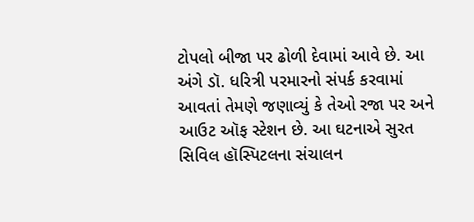ટોપલો બીજા પર ઢોળી દેવામાં આવે છે. આ અંગે ડૉ. ધરિત્રી પરમારનો સંપર્ક કરવામાં આવતાં તેમણે જણાવ્યું કે તેઓ રજા પર અને આઉટ ઑફ સ્ટેશન છે. આ ઘટનાએ સુરત સિવિલ હૉસ્પિટલના સંચાલન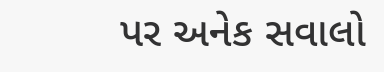પર અનેક સવાલો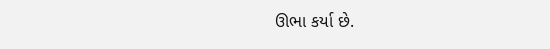ઊભા કર્યા છે.